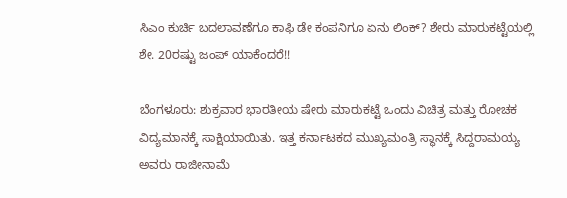ಸಿಎಂ ಕುರ್ಚಿ ಬದಲಾವಣೆಗೂ ಕಾಫಿ ಡೇ ಕಂಪನಿಗೂ ಏನು ಲಿಂಕ್? ಶೇರು ಮಾರುಕಟ್ಟೆಯಲ್ಲಿ ಶೇ. 20ರಷ್ಟು ಜಂಪ್ ಯಾಕೆಂದರೆ!!

ಬೆಂಗಳೂರು: ಶುಕ್ರವಾರ ಭಾರತೀಯ ಷೇರು ಮಾರುಕಟ್ಟೆ ಒಂದು ವಿಚಿತ್ರ ಮತ್ತು ರೋಚಕ ವಿದ್ಯಮಾನಕ್ಕೆ ಸಾಕ್ಷಿಯಾಯಿತು. ಇತ್ತ ಕರ್ನಾಟಕದ ಮುಖ್ಯಮಂತ್ರಿ ಸ್ಥಾನಕ್ಕೆ ಸಿದ್ದರಾಮಯ್ಯ ಅವರು ರಾಜೀನಾಮೆ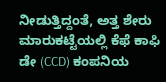ನೀಡುತ್ತಿದ್ದಂತೆ, ಅತ್ತ ಶೇರು ಮಾರುಕಟ್ಟೆಯಲ್ಲಿ ಕೆಫೆ ಕಾಫಿ ಡೇ (CCD) ಕಂಪನಿಯ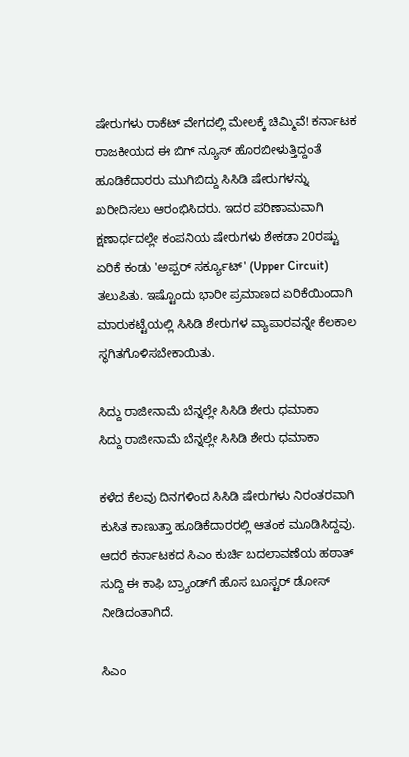ಷೇರುಗಳು ರಾಕೆಟ್ ವೇಗದಲ್ಲಿ ಮೇಲಕ್ಕೆ ಚಿಮ್ಮಿವೆ! ಕರ್ನಾಟಕ ರಾಜಕೀಯದ ಈ ಬಿಗ್ ನ್ಯೂಸ್ ಹೊರಬೀಳುತ್ತಿದ್ದಂತೆ ಹೂಡಿಕೆದಾರರು ಮುಗಿಬಿದ್ದು ಸಿಸಿಡಿ ಷೇರುಗಳನ್ನು ಖರೀದಿಸಲು ಆರಂಭಿಸಿದರು. ಇದರ ಪರಿಣಾಮವಾಗಿ ಕ್ಷಣಾರ್ಧದಲ್ಲೇ ಕಂಪನಿಯ ಷೇರುಗಳು ಶೇಕಡಾ 20ರಷ್ಟು ಏರಿಕೆ ಕಂಡು 'ಅಪ್ಪರ್ ಸರ್ಕ್ಯೂಟ್' (Upper Circuit) ತಲುಪಿತು. ಇಷ್ಟೊಂದು ಭಾರೀ ಪ್ರಮಾಣದ ಏರಿಕೆಯಿಂದಾಗಿ ಮಾರುಕಟ್ಟೆಯಲ್ಲಿ ಸಿಸಿಡಿ ಶೇರುಗಳ ವ್ಯಾಪಾರವನ್ನೇ ಕೆಲಕಾಲ ಸ್ಥಗಿತಗೊಳಿಸಬೇಕಾಯಿತು.

ಸಿದ್ದು ರಾಜೀನಾಮೆ ಬೆನ್ನಲ್ಲೇ ಸಿಸಿಡಿ ಶೇರು ಧಮಾಕಾ
ಸಿದ್ದು ರಾಜೀನಾಮೆ ಬೆನ್ನಲ್ಲೇ ಸಿಸಿಡಿ ಶೇರು ಧಮಾಕಾ

ಕಳೆದ ಕೆಲವು ದಿನಗಳಿಂದ ಸಿಸಿಡಿ ಷೇರುಗಳು ನಿರಂತರವಾಗಿ ಕುಸಿತ ಕಾಣುತ್ತಾ ಹೂಡಿಕೆದಾರರಲ್ಲಿ ಆತಂಕ ಮೂಡಿಸಿದ್ದವು. ಆದರೆ ಕರ್ನಾಟಕದ ಸಿಎಂ ಕುರ್ಚಿ ಬದಲಾವಣೆಯ ಹಠಾತ್ ಸುದ್ದಿ ಈ ಕಾಫಿ ಬ್ರ್ಯಾಂಡ್‌ಗೆ ಹೊಸ ಬೂಸ್ಟರ್ ಡೋಸ್ ನೀಡಿದಂತಾಗಿದೆ.

ಸಿಎಂ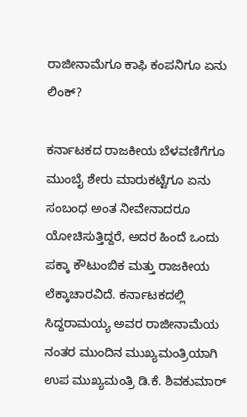ರಾಜೀನಾಮೆಗೂ ಕಾಫಿ ಕಂಪನಿಗೂ ಏನು ಲಿಂಕ್?

ಕರ್ನಾಟಕದ ರಾಜಕೀಯ ಬೆಳವಣಿಗೆಗೂ ಮುಂಬೈ ಶೇರು ಮಾರುಕಟ್ಟೆಗೂ ಏನು ಸಂಬಂಧ ಅಂತ ನೀವೇನಾದರೂ ಯೋಚಿಸುತ್ತಿದ್ದರೆ, ಅದರ ಹಿಂದೆ ಒಂದು ಪಕ್ಕಾ ಕೌಟುಂಬಿಕ ಮತ್ತು ರಾಜಕೀಯ ಲೆಕ್ಕಾಚಾರವಿದೆ. ಕರ್ನಾಟಕದಲ್ಲಿ ಸಿದ್ದರಾಮಯ್ಯ ಅವರ ರಾಜೀನಾಮೆಯ ನಂತರ ಮುಂದಿನ ಮುಖ್ಯಮಂತ್ರಿಯಾಗಿ ಉಪ ಮುಖ್ಯಮಂತ್ರಿ ಡಿ.ಕೆ. ಶಿವಕುಮಾರ್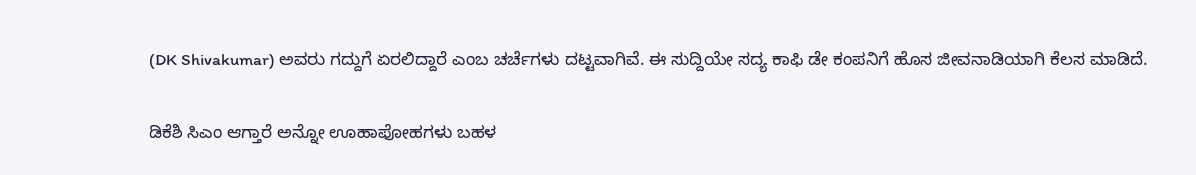(DK Shivakumar) ಅವರು ಗದ್ದುಗೆ ಏರಲಿದ್ದಾರೆ ಎಂಬ ಚರ್ಚೆಗಳು ದಟ್ಟವಾಗಿವೆ. ಈ ಸುದ್ದಿಯೇ ಸದ್ಯ ಕಾಫಿ ಡೇ ಕಂಪನಿಗೆ ಹೊಸ ಜೀವನಾಡಿಯಾಗಿ ಕೆಲಸ ಮಾಡಿದೆ.

ಡಿಕೆಶಿ ಸಿಎಂ ಆಗ್ತಾರೆ ಅನ್ನೋ ಊಹಾಪೋಹಗಳು ಬಹಳ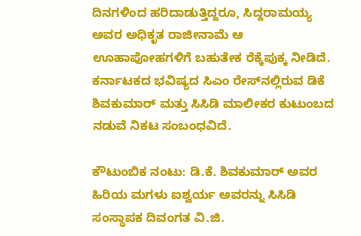ದಿನಗಳಿಂದ ಹರಿದಾಡುತ್ತಿದ್ದರೂ, ಸಿದ್ದರಾಮಯ್ಯ ಅವರ ಅಧಿಕೃತ ರಾಜೀನಾಮೆ ಆ ಊಹಾಪೋಹಗಳಿಗೆ ಬಹುತೇಕ ರೆಕ್ಕೆಪುಕ್ಕ ನೀಡಿದೆ. ಕರ್ನಾಟಕದ ಭವಿಷ್ಯದ ಸಿಎಂ ರೇಸ್‌ನಲ್ಲಿರುವ ಡಿಕೆ ಶಿವಕುಮಾರ್ ಮತ್ತು ಸಿಸಿಡಿ ಮಾಲೀಕರ ಕುಟುಂಬದ ನಡುವೆ ನಿಕಟ ಸಂಬಂಧವಿದೆ.

ಕೌಟುಂಬಿಕ ನಂಟು: ಡಿ.ಕೆ. ಶಿವಕುಮಾರ್ ಅವರ ಹಿರಿಯ ಮಗಳು ಐಶ್ವರ್ಯ ಅವರನ್ನು ಸಿಸಿಡಿ ಸಂಸ್ಥಾಪಕ ದಿವಂಗತ ವಿ.ಜಿ.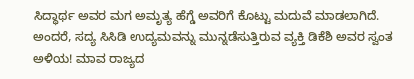ಸಿದ್ಧಾರ್ಥ ಅವರ ಮಗ ಅಮೃತ್ಯ ಹೆಗ್ಡೆ ಅವರಿಗೆ ಕೊಟ್ಟು ಮದುವೆ ಮಾಡಲಾಗಿದೆ. ಅಂದರೆ, ಸದ್ಯ ಸಿಸಿಡಿ ಉದ್ಯಮವನ್ನು ಮುನ್ನಡೆಸುತ್ತಿರುವ ವ್ಯಕ್ತಿ ಡಿಕೆಶಿ ಅವರ ಸ್ವಂತ ಅಳಿಯ! ಮಾವ ರಾಜ್ಯದ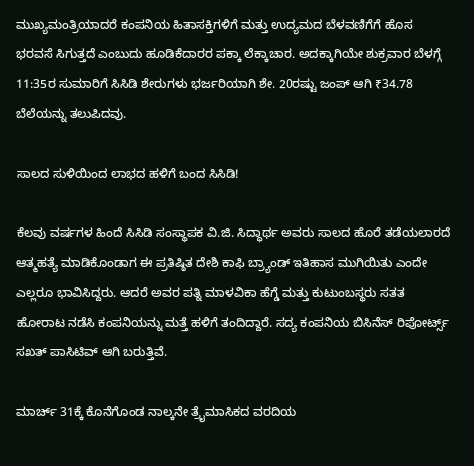ಮುಖ್ಯಮಂತ್ರಿಯಾದರೆ ಕಂಪನಿಯ ಹಿತಾಸಕ್ತಿಗಳಿಗೆ ಮತ್ತು ಉದ್ಯಮದ ಬೆಳವಣಿಗೆಗೆ ಹೊಸ ಭರವಸೆ ಸಿಗುತ್ತದೆ ಎಂಬುದು ಹೂಡಿಕೆದಾರರ ಪಕ್ಕಾ ಲೆಕ್ಕಾಚಾರ. ಅದಕ್ಕಾಗಿಯೇ ಶುಕ್ರವಾರ ಬೆಳಗ್ಗೆ 11:35ರ ಸುಮಾರಿಗೆ ಸಿಸಿಡಿ ಶೇರುಗಳು ಭರ್ಜರಿಯಾಗಿ ಶೇ. 20ರಷ್ಟು ಜಂಪ್ ಆಗಿ ₹34.78 ಬೆಲೆಯನ್ನು ತಲುಪಿದವು.

ಸಾಲದ ಸುಳಿಯಿಂದ ಲಾಭದ ಹಳಿಗೆ ಬಂದ ಸಿಸಿಡಿ!

ಕೆಲವು ವರ್ಷಗಳ ಹಿಂದೆ ಸಿಸಿಡಿ ಸಂಸ್ಥಾಪಕ ವಿ.ಜಿ. ಸಿದ್ಧಾರ್ಥ ಅವರು ಸಾಲದ ಹೊರೆ ತಡೆಯಲಾರದೆ ಆತ್ಮಹತ್ಯೆ ಮಾಡಿಕೊಂಡಾಗ ಈ ಪ್ರತಿಷ್ಠಿತ ದೇಶಿ ಕಾಫಿ ಬ್ರ್ಯಾಂಡ್ ಇತಿಹಾಸ ಮುಗಿಯಿತು ಎಂದೇ ಎಲ್ಲರೂ ಭಾವಿಸಿದ್ದರು. ಆದರೆ ಅವರ ಪತ್ನಿ ಮಾಳವಿಕಾ ಹೆಗ್ಡೆ ಮತ್ತು ಕುಟುಂಬಸ್ಥರು ಸತತ ಹೋರಾಟ ನಡೆಸಿ ಕಂಪನಿಯನ್ನು ಮತ್ತೆ ಹಳಿಗೆ ತಂದಿದ್ದಾರೆ. ಸದ್ಯ ಕಂಪನಿಯ ಬಿಸಿನೆಸ್ ರಿಪೋರ್ಟ್ಸ್ ಸಖತ್ ಪಾಸಿಟಿವ್ ಆಗಿ ಬರುತ್ತಿವೆ.

ಮಾರ್ಚ್ 31ಕ್ಕೆ ಕೊನೆಗೊಂಡ ನಾಲ್ಕನೇ ತ್ರೈಮಾಸಿಕದ ವರದಿಯ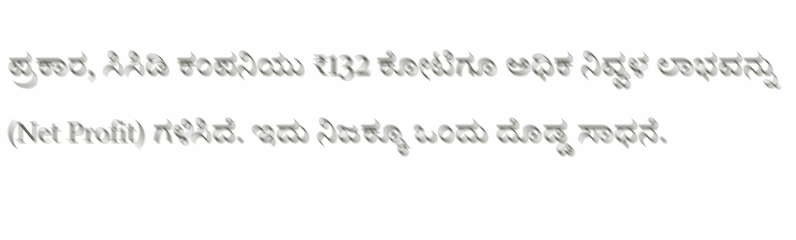ಪ್ರಕಾರ, ಸಿಸಿಡಿ ಕಂಪನಿಯು ₹132 ಕೋಟಿಗೂ ಅಧಿಕ ನಿವ್ವಳ ಲಾಭವನ್ನು (Net Profit) ಗಳಿಸಿದೆ. ಇದು ನಿಜಕ್ಕೂ ಒಂದು ದೊಡ್ಡ ಸಾಧನೆ.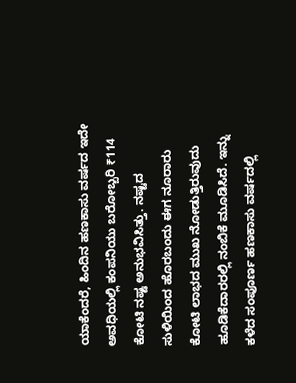ಯಾಕೆಂದರೆ, ಹಿಂದಿನ ಹಣಕಾಸು ವರ್ಷದ ಇದೇ ಅವಧಿಯಲ್ಲಿ ಕಂಪನಿಯು ಬರೋಬ್ಬರಿ ₹114 ಕೋಟಿ ನಷ್ಟ ಅನುಭವಿಸಿತ್ತು. ನಷ್ಟದ ಸುಳಿಯಿಂದ ಹೊರಬಂದು ಈಗ ನೂರಾರು ಕೋಟಿ ಲಾಭದ ಮುಖ ನೋಡುತ್ತಿರುವುದು ಹೂಡಿಕೆದಾರರಲ್ಲಿ ನಂಬಿಕೆ ಮೂಡಿಸಿದೆ. ಇನ್ನು ಕಳೆದ ಸಂಪೂರ್ಣ ಹಣಕಾಸು ವರ್ಷದಲ್ಲಿ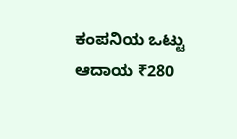ಕಂಪನಿಯ ಒಟ್ಟು ಆದಾಯ ₹280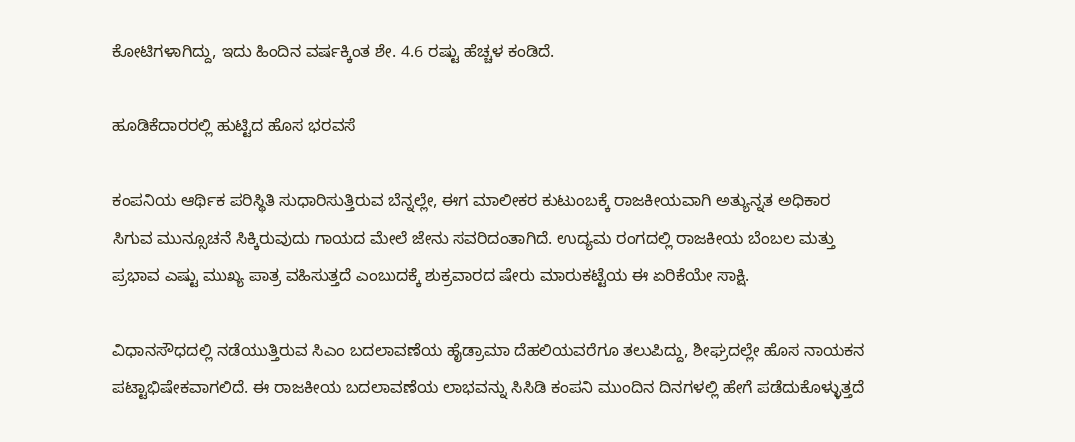ಕೋಟಿಗಳಾಗಿದ್ದು, ಇದು ಹಿಂದಿನ ವರ್ಷಕ್ಕಿಂತ ಶೇ. 4.6 ರಷ್ಟು ಹೆಚ್ಚಳ ಕಂಡಿದೆ.

ಹೂಡಿಕೆದಾರರಲ್ಲಿ ಹುಟ್ಟಿದ ಹೊಸ ಭರವಸೆ

ಕಂಪನಿಯ ಆರ್ಥಿಕ ಪರಿಸ್ಥಿತಿ ಸುಧಾರಿಸುತ್ತಿರುವ ಬೆನ್ನಲ್ಲೇ, ಈಗ ಮಾಲೀಕರ ಕುಟುಂಬಕ್ಕೆ ರಾಜಕೀಯವಾಗಿ ಅತ್ಯುನ್ನತ ಅಧಿಕಾರ ಸಿಗುವ ಮುನ್ಸೂಚನೆ ಸಿಕ್ಕಿರುವುದು ಗಾಯದ ಮೇಲೆ ಜೇನು ಸವರಿದಂತಾಗಿದೆ. ಉದ್ಯಮ ರಂಗದಲ್ಲಿ ರಾಜಕೀಯ ಬೆಂಬಲ ಮತ್ತು ಪ್ರಭಾವ ಎಷ್ಟು ಮುಖ್ಯ ಪಾತ್ರ ವಹಿಸುತ್ತದೆ ಎಂಬುದಕ್ಕೆ ಶುಕ್ರವಾರದ ಷೇರು ಮಾರುಕಟ್ಟೆಯ ಈ ಏರಿಕೆಯೇ ಸಾಕ್ಷಿ.

ವಿಧಾನಸೌಧದಲ್ಲಿ ನಡೆಯುತ್ತಿರುವ ಸಿಎಂ ಬದಲಾವಣೆಯ ಹೈಡ್ರಾಮಾ ದೆಹಲಿಯವರೆಗೂ ತಲುಪಿದ್ದು, ಶೀಘ್ರದಲ್ಲೇ ಹೊಸ ನಾಯಕನ ಪಟ್ಟಾಭಿಷೇಕವಾಗಲಿದೆ. ಈ ರಾಜಕೀಯ ಬದಲಾವಣೆಯ ಲಾಭವನ್ನು ಸಿಸಿಡಿ ಕಂಪನಿ ಮುಂದಿನ ದಿನಗಳಲ್ಲಿ ಹೇಗೆ ಪಡೆದುಕೊಳ್ಳುತ್ತದೆ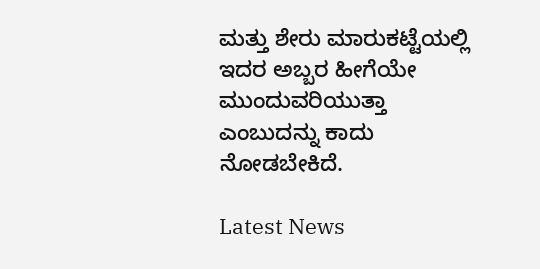ಮತ್ತು ಶೇರು ಮಾರುಕಟ್ಟೆಯಲ್ಲಿ ಇದರ ಅಬ್ಬರ ಹೀಗೆಯೇ ಮುಂದುವರಿಯುತ್ತಾ ಎಂಬುದನ್ನು ಕಾದು ನೋಡಬೇಕಿದೆ.

Latest News